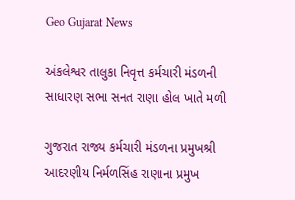Geo Gujarat News

અંકલેશ્વર તાલુકા નિવૃત્ત કર્મચારી મંડળની સાધારણ સભા સનત રાણા હોલ ખાતે મળી

ગુજરાત રાજ્ય કર્મચારી મંડળના પ્રમુખશ્રી આદરણીય નિર્મળસિંહ રાણાના પ્રમુખ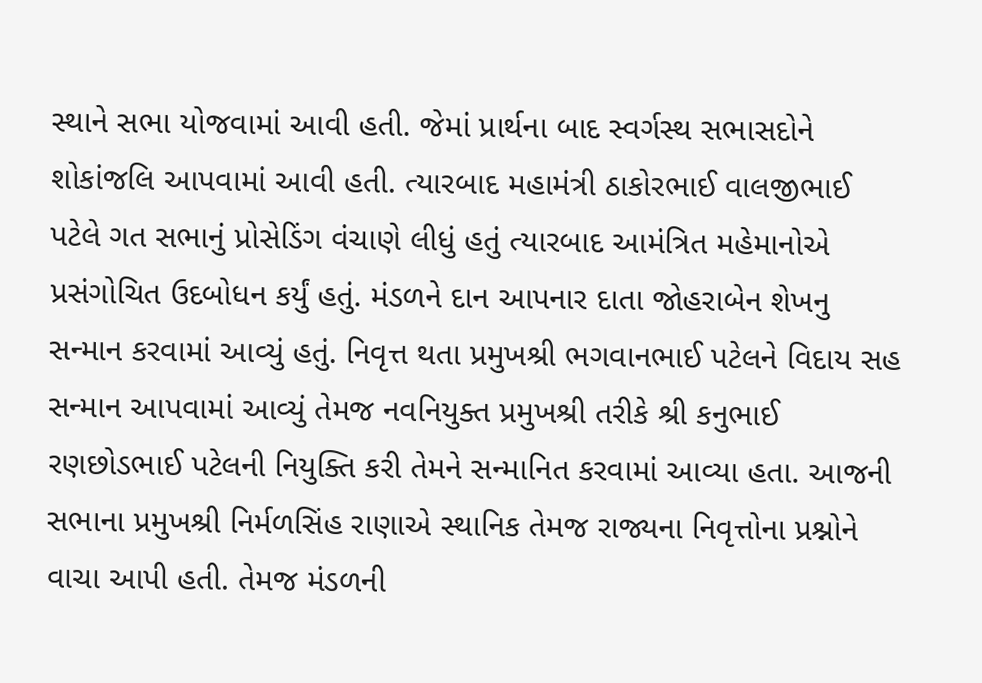સ્થાને સભા યોજવામાં આવી હતી. જેમાં પ્રાર્થના બાદ સ્વર્ગસ્થ સભાસદોને શોકાંજલિ આપવામાં આવી હતી. ત્યારબાદ મહામંત્રી ઠાકોરભાઈ વાલજીભાઈ પટેલે ગત સભાનું પ્રોસેડિંગ વંચાણે લીધું હતું ત્યારબાદ આમંત્રિત મહેમાનોએ પ્રસંગોચિત ઉદબોધન કર્યું હતું. મંડળને દાન આપનાર દાતા જોહરાબેન શેખનુ સન્માન કરવામાં આવ્યું હતું. નિવૃત્ત થતા પ્રમુખશ્રી ભગવાનભાઈ પટેલને વિદાય સહ સન્માન આપવામાં આવ્યું તેમજ નવનિયુક્ત પ્રમુખશ્રી તરીકે શ્રી કનુભાઈ રણછોડભાઈ પટેલની નિયુક્તિ કરી તેમને સન્માનિત કરવામાં આવ્યા હતા. આજની સભાના પ્રમુખશ્રી નિર્મળસિંહ રાણાએ સ્થાનિક તેમજ રાજ્યના નિવૃત્તોના પ્રશ્નોને વાચા આપી હતી. તેમજ મંડળની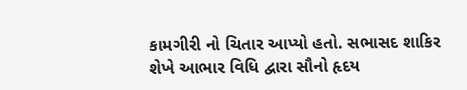કામગીરી નો ચિતાર આપ્યો હતો. સભાસદ શાકિર શેખે આભાર વિધિ દ્વારા સૌનો હૃદય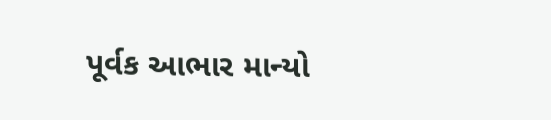પૂર્વક આભાર માન્યો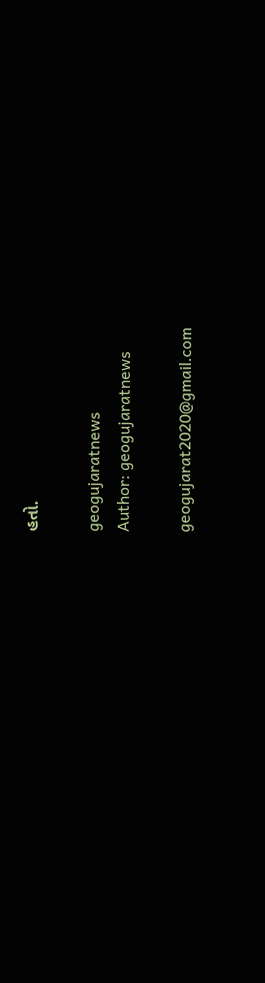હતો.

geogujaratnews
Author: geogujaratnews

geogujarat2020@gmail.com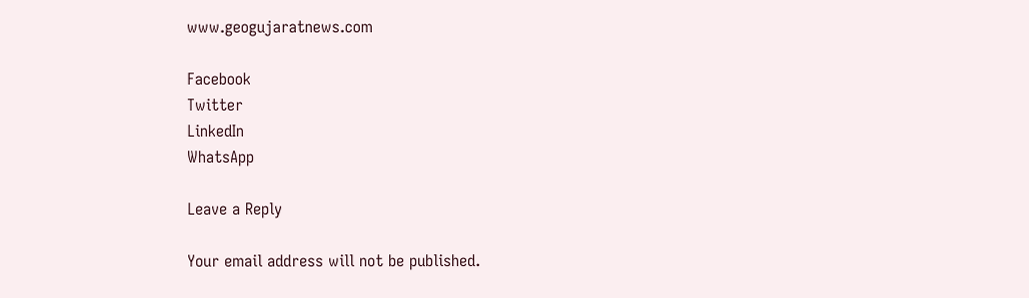www.geogujaratnews.com

Facebook
Twitter
LinkedIn
WhatsApp

Leave a Reply

Your email address will not be published.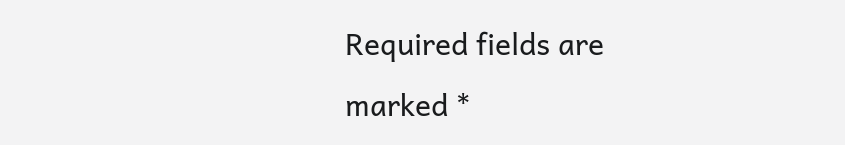Required fields are marked *